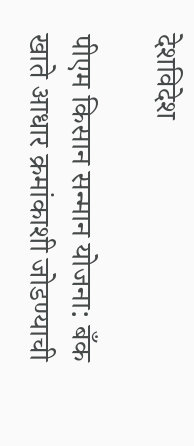देशविदेश

पीएम किसान सन्मान योजना: बँक खाते आधार क्रमांकाशी जोडण्याची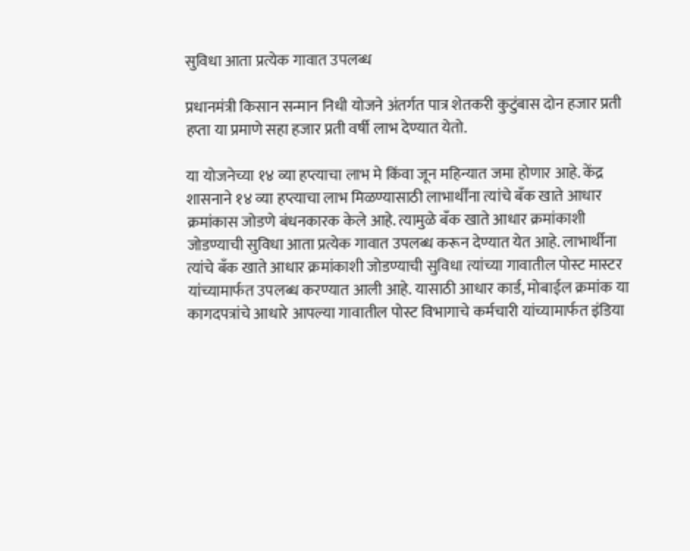सुविधा आता प्रत्येक गावात उपलब्ध

प्रधानमंत्री किसान सन्मान निधी योजने अंतर्गत पात्र शेतकरी कुटुंबास दोन हजार प्रती हप्ता या प्रमाणे सहा हजार प्रती वर्षी लाभ देण्यात येतो.

या योजनेच्या १४ व्या हप्त्याचा लाभ मे किंवा जून महिन्यात जमा होणार आहे. केंद्र शासनाने १४ व्या हप्त्याचा लाभ मिळण्यासाठी लाभार्थींना त्यांचे बँक खाते आधार क्रमांकास जोडणे बंधनकारक केले आहे. त्यामुळे बँक खाते आधार क्रमांकाशी जोडण्याची सुविधा आता प्रत्येक गावात उपलब्ध करून देण्यात येत आहे. लाभार्थीना त्यांचे बँक खाते आधार क्रमांकाशी जोडण्याची सुविधा त्यांच्या गावातील पोस्ट मास्टर यांच्यामार्फत उपलब्ध करण्यात आली आहे. यासाठी आधार कार्ड, मोबाईल क्रमांक या कागदपत्रांचे आधारे आपल्या गावातील पोस्ट विभागाचे कर्मचारी यांच्यामार्फत इंडिया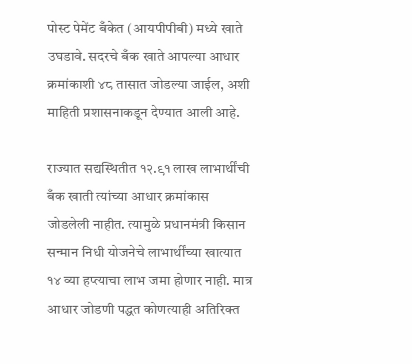पोस्ट पेमेंट बँकेत (आयपीपीबी) मध्ये खाते उघडावे. सदरचे बँक खाते आपल्या आधार क्रमांकाशी ४८ तासात जोडल्या जाईल, अशी माहिती प्रशासनाकडून देण्यात आली आहे.

राज्यात सद्यस्थितीत १२.९१ लाख लाभार्थींची बँक खाती त्यांच्या आधार क्रमांकास जोडलेली नाहीत. त्यामुळे प्रधानमंत्री किसान सन्मान निधी योजनेचे लाभार्थींच्या खात्यात १४ व्या हप्त्याचा लाभ जमा होणार नाही. मात्र आधार जोडणी पद्धत कोणत्याही अतिरिक्त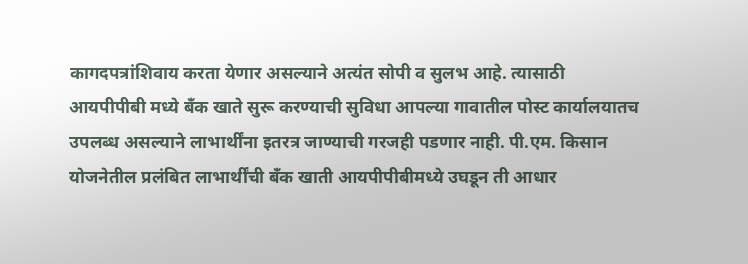कागदपत्रांशिवाय करता येणार असल्याने अत्यंत सोपी व सुलभ आहे. त्यासाठी आयपीपीबी मध्ये बँक खाते सुरू करण्याची सुविधा आपल्या गावातील पोस्ट कार्यालयातच उपलब्ध असल्याने लाभार्थींना इतरत्र जाण्याची गरजही पडणार नाही. पी.एम. किसान योजनेतील प्रलंबित लाभार्थींची बँक खाती आयपीपीबीमध्ये उघडून ती आधार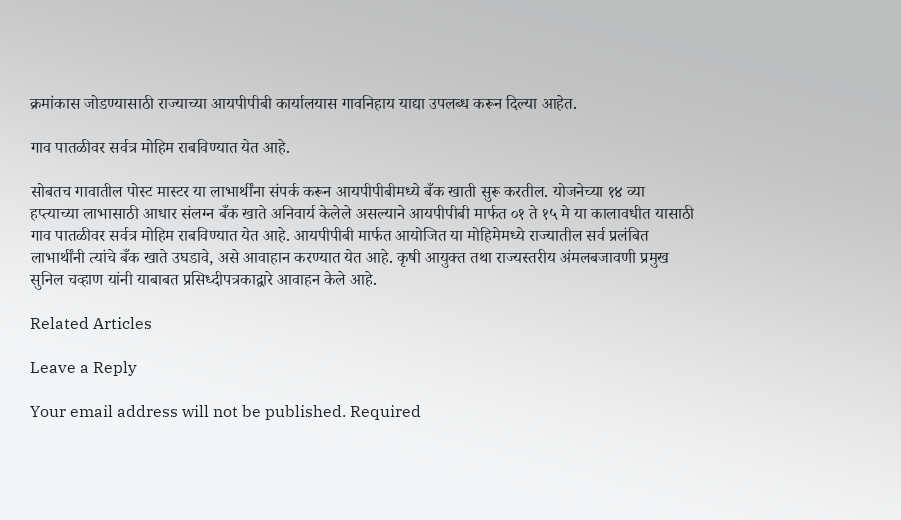क्रमांकास जोडण्यासाठी राज्याच्या आयपीपीबी कार्यालयास गावनिहाय याद्या उपलब्ध करून दिल्या आहेत.

गाव पातळीवर सर्वत्र मोहिम राबविण्यात येत आहे.

सोबतच गावातील पोस्ट मास्टर या लाभार्थींना संपर्क करून आयपीपीबीमध्ये बँक खाती सुरू करतील. योजनेच्या १४ व्या हप्त्याच्या लाभासाठी आधार संलग्न बँक खाते अनिवार्य केलेले असल्याने आयपीपीबी मार्फत ०१ ते १५ मे या कालावधीत यासाठी गाव पातळीवर सर्वत्र मोहिम राबविण्यात येत आहे. आयपीपीबी मार्फत आयोजित या मोहिमेमध्ये राज्यातील सर्व प्रलंबित लाभार्थींनी त्यांचे बँक खाते उघडावे, असे आवाहान करण्यात येत आहे. कृषी आयुक्त तथा राज्यस्तरीय अंमलबजावणी प्रमुख सुनिल चव्हाण यांनी याबाबत प्रसिध्दीपत्रकाद्वारे आवाहन केले आहे.

Related Articles

Leave a Reply

Your email address will not be published. Required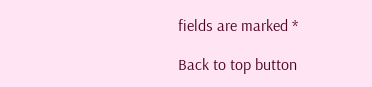fields are marked *

Back to top button